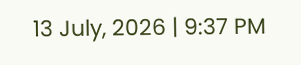13 July, 2026 | 9:37 PM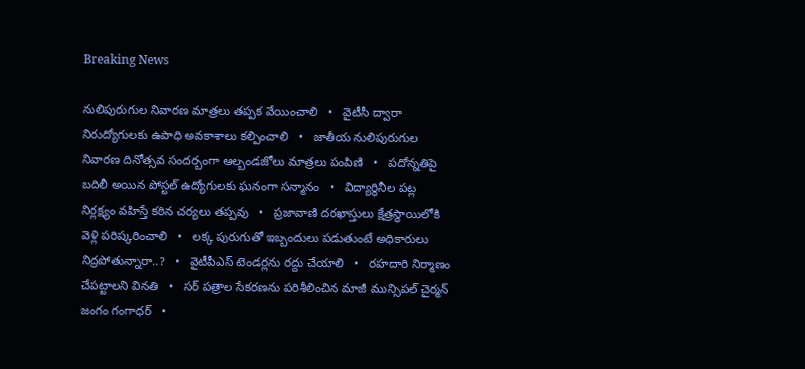Breaking News

నులిపురుగుల నివారణ మాత్రలు తప్పక వేయించాలి   •   వైటీసీ ద్వారా నిరుద్యోగులకు ఉపాధి అవకాశాలు కల్పించాలి   •   జాతీయ నులిపురుగుల నివారణ దినోత్సవ సందర్బంగా ఆల్బండజోలు మాత్రలు పంపిణి   •   పదోన్నతిపై బదిలీ అయిన పోస్టల్ ఉద్యోగులకు ఘనంగా సన్మానం   •   విద్యార్థినీల పట్ల నిర్లక్ష్యం వహిస్తే కఠిన చర్యలు తప్పవు   •   ప్రజావాణి దరఖాస్తులు క్షేత్రస్థాయిలోకి వెళ్లి పరిష్కరించాలి   •   లక్క పురుగుతో ఇబ్బందులు పడుతుంటే అధికారులు నిద్రపోతున్నారా..?   •   వైటీపీఎస్ టెండర్లను రద్దు చేయాలి   •   రహదారి నిర్మాణం చేప‌ట్టాల‌ని వినతి   •   సర్ పత్రాల సేకరణను పరిశీలించిన మాజీ మున్సిపల్ చైర్మన్ జంగం గంగాధర్   •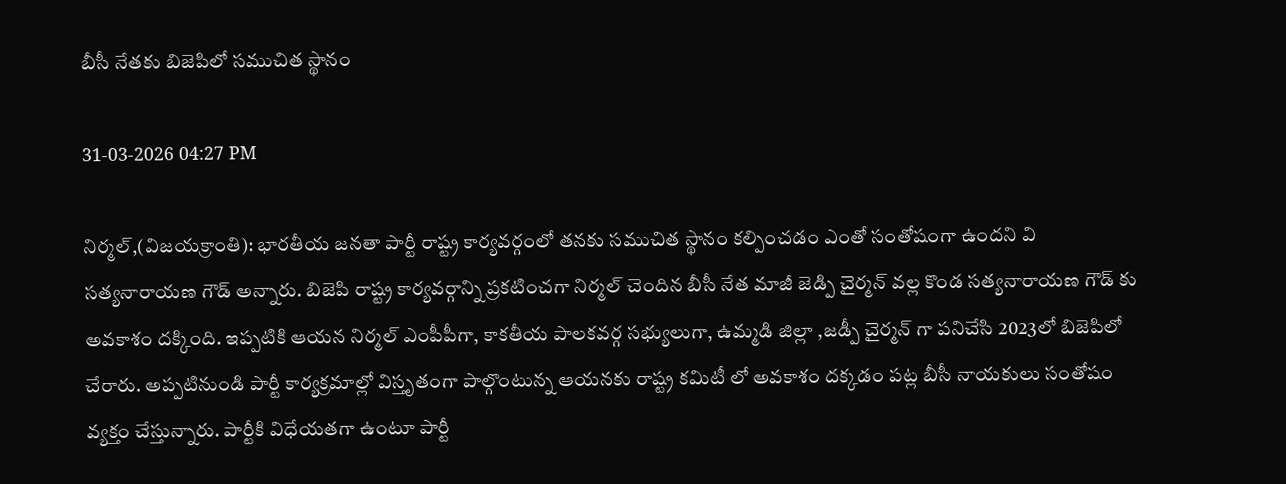బీసీ నేతకు బిజెపిలో సముచిత స్థానం

31-03-2026 04:27 PM

నిర్మల్,(విజయక్రాంతి): భారతీయ జనతా పార్టీ రాష్ట్ర కార్యవర్గంలో తనకు సముచిత స్థానం కల్పించడం ఎంతో సంతోషంగా ఉందని వి సత్యనారాయణ గౌడ్ అన్నారు. బిజెపి రాష్ట్ర కార్యవర్గాన్ని ప్రకటించగా నిర్మల్ చెందిన బీసీ నేత మాజీ జెడ్పి చైర్మన్ వల్ల కొండ సత్యనారాయణ గౌడ్ కు అవకాశం దక్కింది. ఇప్పటికి ఆయన నిర్మల్ ఎంపీపీగా, కాకతీయ పాలకవర్గ సభ్యులుగా, ఉమ్మడి జిల్లా ,జడ్పీ చైర్మన్ గా పనిచేసి 2023లో బిజెపిలో చేరారు. అప్పటినుండి పార్టీ కార్యక్రమాల్లో విస్తృతంగా పాల్గొంటున్న ఆయనకు రాష్ట్ర కమిటీ లో అవకాశం దక్కడం పట్ల బీసీ నాయకులు సంతోషం వ్యక్తం చేస్తున్నారు. పార్టీకి విధేయతగా ఉంటూ పార్టీ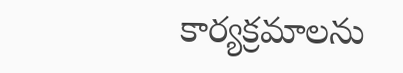కార్యక్రమాలను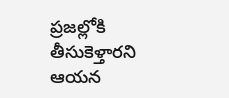ప్రజల్లోకి తీసుకెళ్తారని ఆయన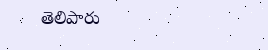తెలిపారు